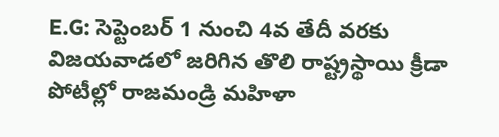E.G: సెప్టెంబర్ 1 నుంచి 4వ తేదీ వరకు విజయవాడలో జరిగిన తొలి రాష్ట్రస్థాయి క్రీడా పోటీల్లో రాజమండ్రి మహిళా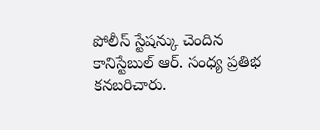పోలీస్ స్టేషన్కు చెందిన కానిస్టేబుల్ ఆర్. సంధ్య ప్రతిభ కనబరిచారు.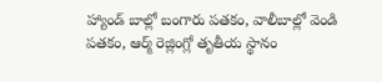హ్యాండ్ బాల్లో బంగారు పతకం, వాలీబాల్లో వెండి పతకం, ఆర్మ్ రెజ్లింగ్లో తృతీయ స్థానం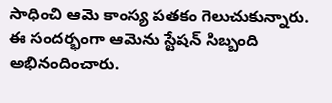సాధించి ఆమె కాంస్య పతకం గెలుచుకున్నారు. ఈ సందర్భంగా ఆమెను స్టేషన్ సిబ్బంది అభినందించారు.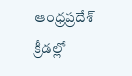ఆంధ్రప్రదేశ్
క్రీడల్లో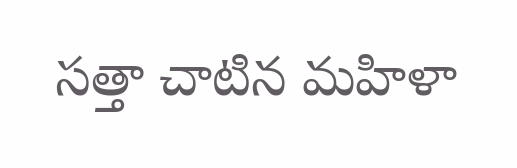సత్తా చాటిన మహిళా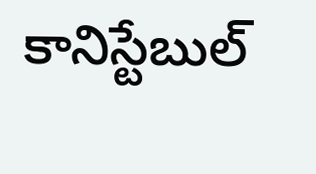కానిస్టేబుల్